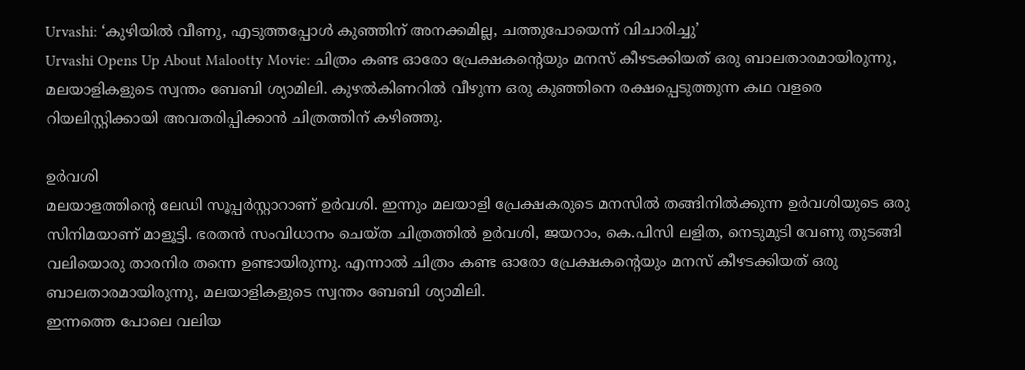Urvashi: ‘കുഴിയിൽ വീണു, എടുത്തപ്പോൾ കുഞ്ഞിന് അനക്കമില്ല, ചത്തുപോയെന്ന് വിചാരിച്ചു’
Urvashi Opens Up About Malootty Movie: ചിത്രം കണ്ട ഓരോ പ്രേക്ഷകന്റെയും മനസ് കീഴടക്കിയത് ഒരു ബാലതാരമായിരുന്നു, മലയാളികളുടെ സ്വന്തം ബേബി ശ്യാമിലി. കുഴൽകിണറിൽ വീഴുന്ന ഒരു കുഞ്ഞിനെ രക്ഷപ്പെടുത്തുന്ന കഥ വളരെ റിയലിസ്റ്റിക്കായി അവതരിപ്പിക്കാൻ ചിത്രത്തിന് കഴിഞ്ഞു.

ഉർവശി
മലയാളത്തിന്റെ ലേഡി സൂപ്പർസ്റ്റാറാണ് ഉർവശി. ഇന്നും മലയാളി പ്രേക്ഷകരുടെ മനസിൽ തങ്ങിനിൽക്കുന്ന ഉർവശിയുടെ ഒരു സിനിമയാണ് മാളൂട്ടി. ഭരതൻ സംവിധാനം ചെയ്ത ചിത്രത്തിൽ ഉർവശി, ജയറാം, കെ.പിസി ലളിത, നെടുമുടി വേണു തുടങ്ങി വലിയൊരു താരനിര തന്നെ ഉണ്ടായിരുന്നു. എന്നാൽ ചിത്രം കണ്ട ഓരോ പ്രേക്ഷകന്റെയും മനസ് കീഴടക്കിയത് ഒരു ബാലതാരമായിരുന്നു, മലയാളികളുടെ സ്വന്തം ബേബി ശ്യാമിലി.
ഇന്നത്തെ പോലെ വലിയ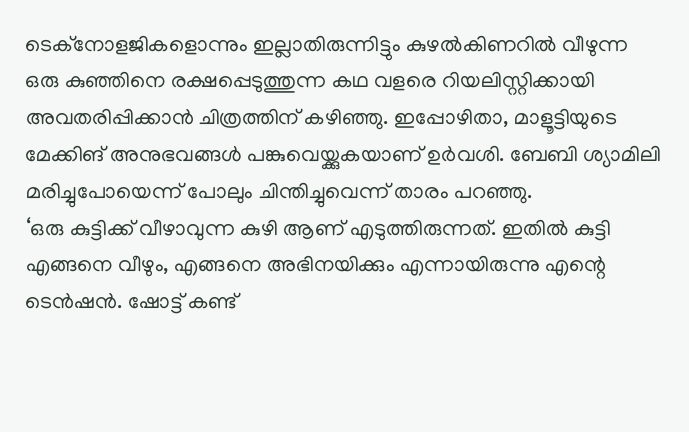ടെക്നോളജികളൊന്നും ഇല്ലാതിരുന്നിട്ടും കുഴൽകിണറിൽ വീഴുന്ന ഒരു കുഞ്ഞിനെ രക്ഷപ്പെടുത്തുന്ന കഥ വളരെ റിയലിസ്റ്റിക്കായി അവതരിപ്പിക്കാൻ ചിത്രത്തിന് കഴിഞ്ഞു. ഇപ്പോഴിതാ, മാളൂട്ടിയുടെ മേക്കിങ് അനുഭവങ്ങൾ പങ്കുവെയ്ക്കുകയാണ് ഉർവശി. ബേബി ശ്യാമിലി മരിച്ചുപോയെന്ന് പോലും ചിന്തിച്ചുവെന്ന് താരം പറഞ്ഞു.
‘ഒരു കുട്ടിക്ക് വീഴാവുന്ന കുഴി ആണ് എടുത്തിരുന്നത്. ഇതിൽ കുട്ടി എങ്ങനെ വീഴും, എങ്ങനെ അഭിനയിക്കും എന്നായിരുന്നു എന്റെ ടെൻഷൻ. ഷോട്ട് കണ്ട്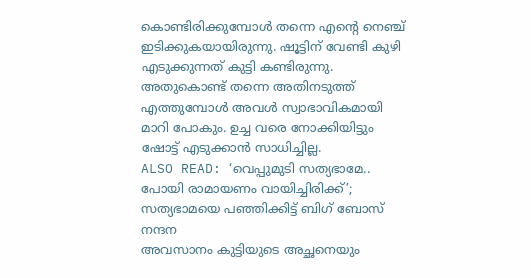കൊണ്ടിരിക്കുമ്പോൾ തന്നെ എന്റെ നെഞ്ച് ഇടിക്കുകയായിരുന്നു. ഷൂട്ടിന് വേണ്ടി കുഴി എടുക്കുന്നത് കുട്ടി കണ്ടിരുന്നു. അതുകൊണ്ട് തന്നെ അതിനടുത്ത് എത്തുമ്പോൾ അവൾ സ്വാഭാവികമായി മാറി പോകും. ഉച്ച വരെ നോക്കിയിട്ടും ഷോട്ട് എടുക്കാൻ സാധിച്ചില്ല.
ALSO READ: ‘വെപ്പുമുടി സത്യഭാമേ.. പോയി രാമായണം വായിച്ചിരിക്ക്’; സത്യഭാമയെ പഞ്ഞിക്കിട്ട് ബിഗ് ബോസ് നന്ദന
അവസാനം കുട്ടിയുടെ അച്ഛനെയും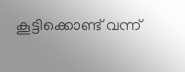കൂട്ടിക്കൊണ്ട് വന്ന്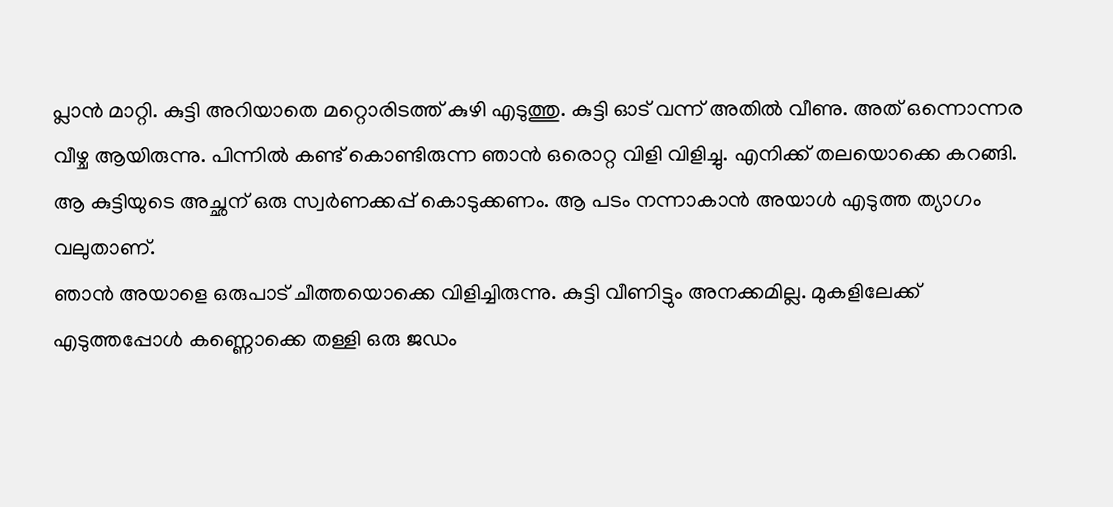പ്ലാൻ മാറ്റി. കുട്ടി അറിയാതെ മറ്റൊരിടത്ത് കുഴി എടുത്തു. കുട്ടി ഓട് വന്ന് അതിൽ വീണു. അത് ഒന്നൊന്നര വീഴ്ച ആയിരുന്നു. പിന്നിൽ കണ്ട് കൊണ്ടിരുന്ന ഞാൻ ഒരൊറ്റ വിളി വിളിച്ചു. എനിക്ക് തലയൊക്കെ കറങ്ങി. ആ കുട്ടിയുടെ അച്ഛന് ഒരു സ്വർണക്കപ്പ് കൊടുക്കണം. ആ പടം നന്നാകാൻ അയാൾ എടുത്ത ത്യാഗം വലുതാണ്.
ഞാൻ അയാളെ ഒരുപാട് ചീത്തയൊക്കെ വിളിച്ചിരുന്നു. കുട്ടി വീണിട്ടും അനക്കമില്ല. മുകളിലേക്ക് എടുത്തപ്പോൾ കണ്ണൊക്കെ തള്ളി ഒരു ജഡം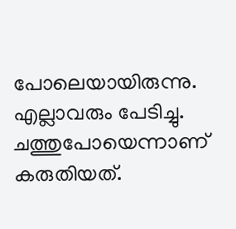പോലെയായിരുന്നു. എല്ലാവരും പേടിച്ചു. ചത്തുപോയെന്നാണ് കരുതിയത്.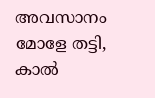അവസാനം മോളേ തട്ടി, കാൽ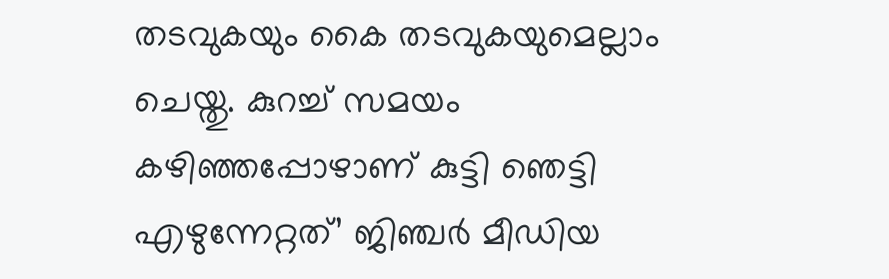തടവുകയും കൈ തടവുകയുമെല്ലാം ചെയ്തു. കുറച്ച് സമയം കഴിഞ്ഞപ്പോഴാണ് കുട്ടി ഞെട്ടി എഴുന്നേറ്റത്’ ജിഞ്ചർ മീഡിയ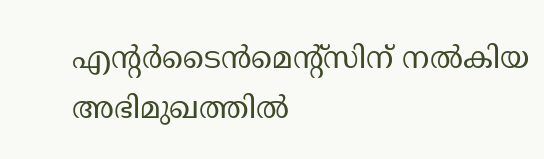എന്റർടൈൻമെന്റ്സിന് നൽകിയ അഭിമുഖത്തിൽ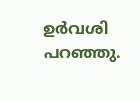ഉർവശി പറഞ്ഞു.